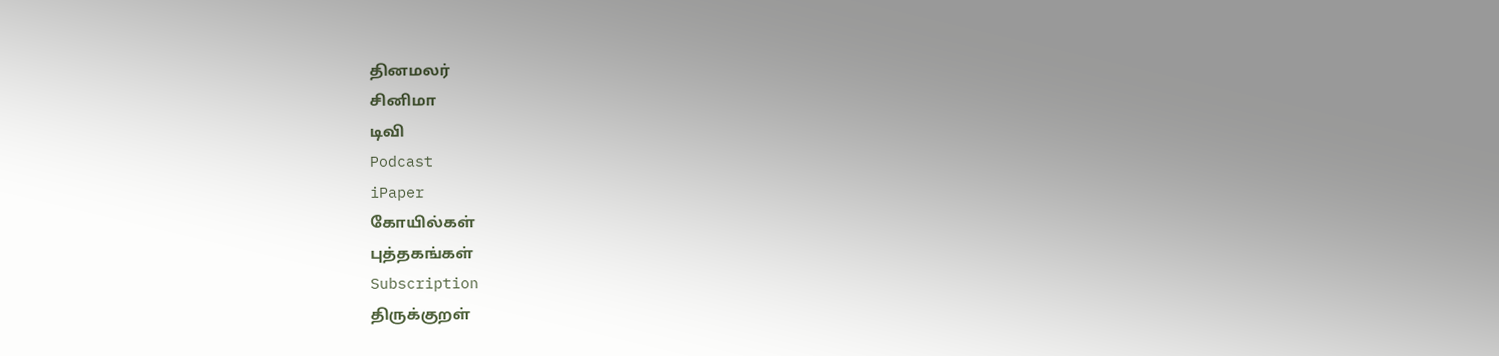தினமலர்
சினிமா
டிவி
Podcast
iPaper
கோயில்கள்
புத்தகங்கள்
Subscription
திருக்குறள்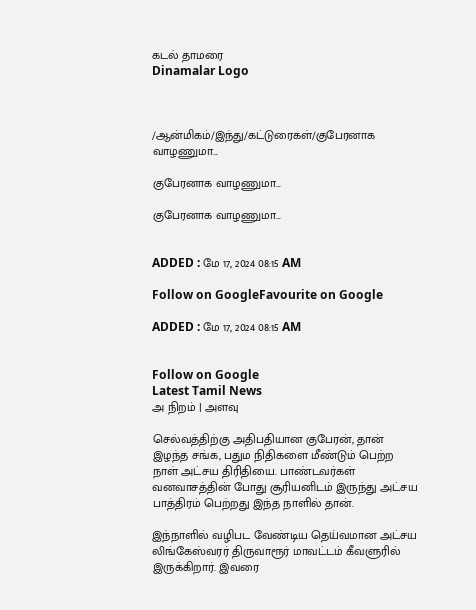கடல் தாமரை
Dinamalar Logo



/ஆன்மிகம்/இந்து/கட்டுரைகள்/குபேரனாக வாழணுமா...

குபேரனாக வாழணுமா...

குபேரனாக வாழணுமா...


ADDED : மே 17, 2024 08:15 AM

Follow on GoogleFavourite on Google

ADDED : மே 17, 2024 08:15 AM


Follow on Google
Latest Tamil News
அ நிறம் | அளவு

செல்வத்திற்கு அதிபதியான குபேரன், தான் இழந்த சங்க, பதும நிதிகளை மீண்டும் பெற்ற நாள் அட்சய திரிதியை. பாண்டவர்கள் வனவாசத்தின் போது சூரியனிடம் இருந்து அட்சய பாத்திரம் பெற்றது இந்த நாளில் தான்.

இந்நாளில் வழிபட வேண்டிய தெய்வமான அட்சய லிங்கேஸ்வரர் திருவாரூர் மாவட்டம் கீவளுரில் இருக்கிறார். இவரை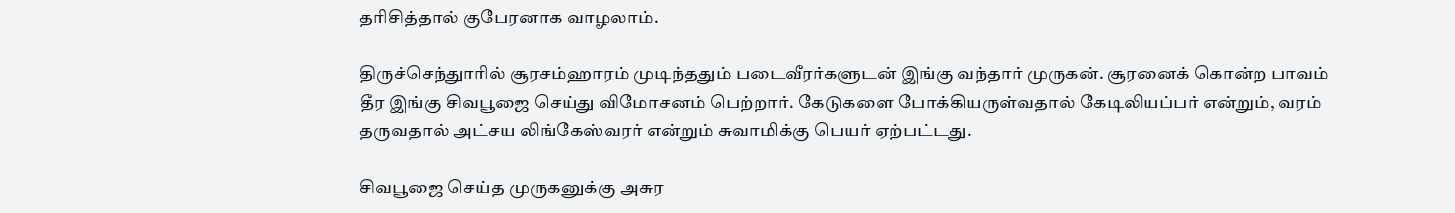தரிசித்தால் குபேரனாக வாழலாம்.

திருச்செந்துாரில் சூரசம்ஹாரம் முடிந்ததும் படைவீரர்களுடன் இங்கு வந்தார் முருகன். சூரனைக் கொன்ற பாவம் தீர இங்கு சிவபூஜை செய்து விமோசனம் பெற்றார். கேடுகளை போக்கியருள்வதால் கேடிலியப்பர் என்றும், வரம் தருவதால் அட்சய லிங்கேஸ்வரர் என்றும் சுவாமிக்கு பெயர் ஏற்பட்டது.

சிவபூஜை செய்த முருகனுக்கு அசுர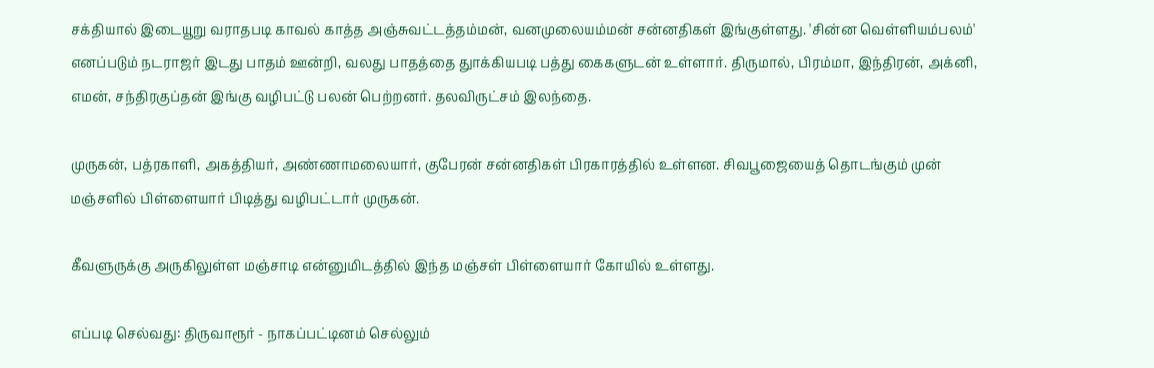சக்தியால் இடையூறு வராதபடி காவல் காத்த அஞ்சுவட்டத்தம்மன், வனமுலையம்மன் சன்னதிகள் இங்குள்ளது. 'சின்ன வெள்ளியம்பலம்' எனப்படும் நடராஜர் இடது பாதம் ஊன்றி, வலது பாதத்தை துாக்கியபடி பத்து கைகளுடன் உள்ளார். திருமால், பிரம்மா, இந்திரன், அக்னி, எமன், சந்திரகுப்தன் இங்கு வழிபட்டு பலன் பெற்றனர். தலவிருட்சம் இலந்தை.

முருகன், பத்ரகாளி, அகத்தியர், அண்ணாமலையார், குபேரன் சன்னதிகள் பிரகாரத்தில் உள்ளன. சிவபூஜையைத் தொடங்கும் முன் மஞ்சளில் பிள்ளையார் பிடித்து வழிபட்டார் முருகன்.

கீவளுருக்கு அருகிலுள்ள மஞ்சாடி என்னுமிடத்தில் இந்த மஞ்சள் பிள்ளையார் கோயில் உள்ளது.

எப்படி செல்வது: திருவாரூர் - நாகப்பட்டினம் செல்லும்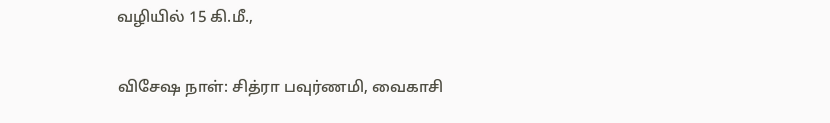வழியில் 15 கி.மீ.,

விசேஷ நாள்: சித்ரா பவுர்ணமி, வைகாசி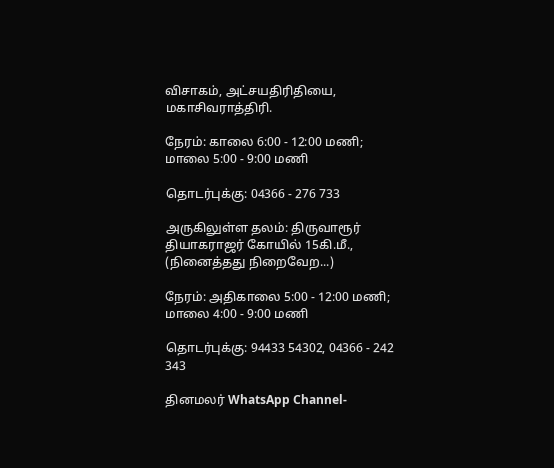விசாகம், அட்சயதிரிதியை, மகாசிவராத்திரி.

நேரம்: காலை 6:00 - 12:00 மணி; மாலை 5:00 - 9:00 மணி

தொடர்புக்கு: 04366 - 276 733

அருகிலுள்ள தலம்: திருவாரூர் தியாகராஜர் கோயில் 15கி.மீ., (நினைத்தது நிறைவேற...)

நேரம்: அதிகாலை 5:00 - 12:00 மணி; மாலை 4:00 - 9:00 மணி

தொடர்புக்கு: 94433 54302, 04366 - 242 343

தினமலர் WhatsApp Channel-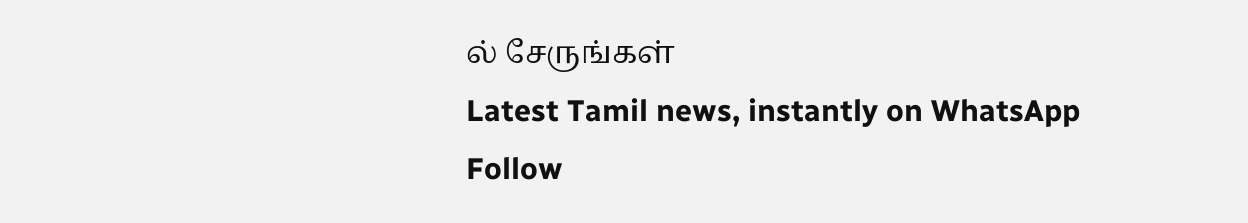ல் சேருங்கள்
Latest Tamil news, instantly on WhatsApp
Follow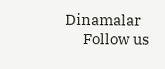Dinamalar
      Follow us